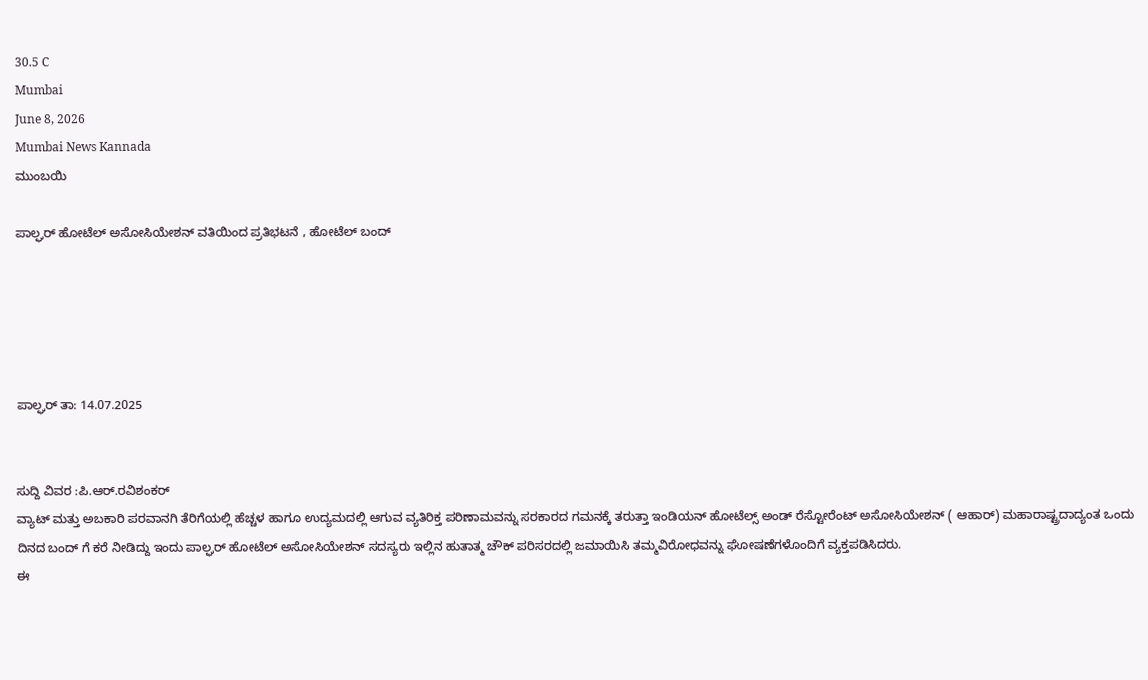30.5 C
Mumbai
June 8, 2026
Mumbai News Kannada
ಮುಂಬಯಿ

ಪಾಲ್ಘರ್ ಹೋಟೆಲ್ ಅಸೋಸಿಯೇಶನ್ ವತಿಯಿಂದ ಪ್ರತಿಭಟನೆ , ಹೋಟೆಲ್ ಬಂದ್





ಪಾಲ್ಘರ್ ತಾ: 14.07.2025


ಸುದ್ದಿ ವಿವರ :ಪಿ.ಆರ್.ರವಿಶಂಕರ್
ವ್ಯಾಟ್ ಮತ್ತು ಅಬಕಾರಿ ಪರವಾನಗಿ ತೆರಿಗೆಯಲ್ಲಿ ಹೆಚ್ಚಳ ಹಾಗೂ ಉದ್ಯಮದಲ್ಲಿ ಆಗುವ ವ್ಯತಿರಿಕ್ತ ಪರಿಣಾಮವನ್ನು ಸರಕಾರದ ಗಮನಕ್ಕೆ ತರುತ್ತಾ ಇಂಡಿಯನ್ ಹೋಟೆಲ್ಸ್ ಅಂಡ್ ರೆಸ್ಟೋರೆಂಟ್ ಅಸೋಸಿಯೇಶನ್ ( ಆಹಾರ್) ಮಹಾರಾಷ್ಟ್ರದಾದ್ಯಂತ ಒಂದು ದಿನದ ಬಂದ್ ಗೆ ಕರೆ ನೀಡಿದ್ದು ಇಂದು ಪಾಲ್ಘರ್ ಹೋಟೆಲ್ ಅಸೋಸಿಯೇಶನ್ ಸದಸ್ಯರು ಇಲ್ಲಿನ ಹುತಾತ್ಮ ಚೌಕ್ ಪರಿಸರದಲ್ಲಿ ಜಮಾಯಿಸಿ ತಮ್ಮವಿರೋಧವನ್ನು ಘೋಷಣೆಗಳೊಂದಿಗೆ ವ್ಯಕ್ತಪಡಿಸಿದರು.
ಈ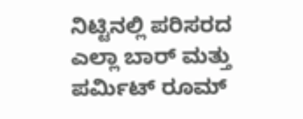ನಿಟ್ಟಿನಲ್ಲಿ ಪರಿಸರದ ಎಲ್ಲಾ ಬಾರ್ ಮತ್ತು ಪರ್ಮಿಟ್ ರೂಮ್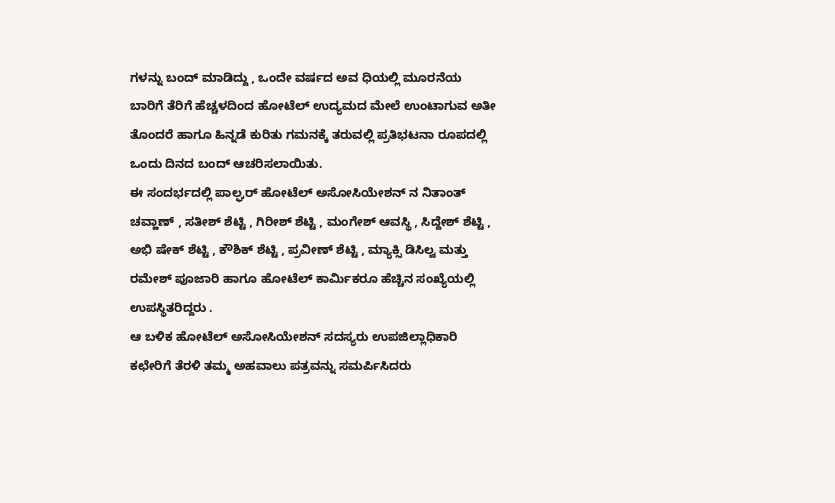ಗಳನ್ನು ಬಂದ್ ಮಾಡಿದ್ದು , ಒಂದೇ ವರ್ಷದ ಅವ ಧಿಯಲ್ಲಿ ಮೂರನೆಯ ಬಾರಿಗೆ ತೆರಿಗೆ ಹೆಚ್ಚಳದಿಂದ ಹೋಟೆಲ್ ಉದ್ಯಮದ ಮೇಲೆ ಉಂಟಾಗುವ ಅತೀ ತೊಂದರೆ ಹಾಗೂ ಹಿನ್ನಡೆ ಕುರಿತು ಗಮನಕ್ಕೆ ತರುವಲ್ಲಿ ಪ್ರತಿಭಟನಾ ರೂಪದಲ್ಲಿ ಒಂದು ದಿನದ ಬಂದ್ ಆಚರಿಸಲಾಯಿತು.
ಈ ಸಂದರ್ಭದಲ್ಲಿ ಪಾಲ್ಘರ್ ಹೋಟೆಲ್ ಅಸೋಸಿಯೇಶನ್ ನ ನಿತಾಂತ್ ಚವ್ಹಾಣ್ , ಸತೀಶ್ ಶೆಟ್ಟಿ , ಗಿರೀಶ್ ಶೆಟ್ಟಿ , ಮಂಗೇಶ್ ಆವಸ್ಥಿ , ಸಿದ್ದೇಶ್ ಶೆಟ್ಟಿ , ಅಭಿ ಷೇಕ್ ಶೆಟ್ಟಿ , ಕೌಶಿಕ್ ಶೆಟ್ಟಿ , ಪ್ರವೀಣ್ ಶೆಟ್ಟಿ , ಮ್ಯಾಕ್ಸಿ ಡಿಸಿಲ್ವ ಮತ್ತು ರಮೇಶ್‌ ಪೂಜಾರಿ ಹಾಗೂ ಹೋಟೆಲ್ ಕಾರ್ಮಿಕರೂ ಹೆಚ್ಚಿನ ಸಂಖ್ಯೆಯಲ್ಲಿ ಉಪಸ್ಥಿತರಿದ್ದರು .
ಆ ಬಳಿಕ ಹೋಟೆಲ್ ಅಸೋಸಿಯೇಶನ್ ಸದಸ್ಯರು ಉಪಜಿಲ್ಲಾಧಿಕಾರಿ ಕಛೇರಿಗೆ ತೆರಳಿ ತಮ್ಮ ಅಹವಾಲು ಪತ್ರವನ್ನು ಸಮರ್ಪಿಸಿದರು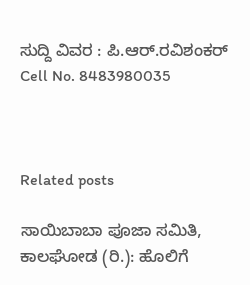ಸುದ್ದಿ ವಿವರ : ಪಿ.ಆರ್.ರವಿಶಂಕರ್
Cell No. 8483980035



Related posts

ಸಾಯಿಬಾಬಾ ಪೂಜಾ ಸಮಿತಿ, ಕಾಲಘೋಡ (ರಿ.): ಹೊಲಿಗೆ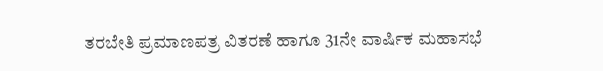ತರಬೇತಿ ಪ್ರಮಾಣಪತ್ರ ವಿತರಣೆ ಹಾಗೂ 31ನೇ ವಾರ್ಷಿಕ ಮಹಾಸಭೆ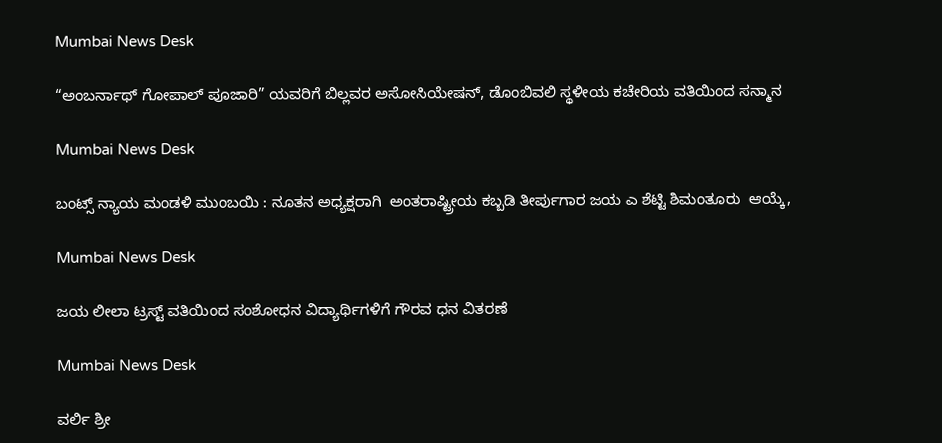Mumbai News Desk

“ಅಂಬರ್ನಾಥ್ ಗೋಪಾಲ್ ಪೂಜಾರಿ” ಯವರಿಗೆ ಬಿಲ್ಲವರ ಅಸೋಸಿಯೇಷನ್, ಡೊಂಬಿವಲಿ ಸ್ಥಳೀಯ ಕಚೇರಿಯ ವತಿಯಿಂದ ಸನ್ಮಾನ

Mumbai News Desk

ಬಂಟ್ಸ್ ನ್ಯಾಯ ಮಂಡಳಿ ಮುಂಬಯಿ : ನೂತನ ಅಧ್ಯಕ್ಷರಾಗಿ  ಅಂತರಾಷ್ಟ್ರೀಯ ಕಬ್ಬಡಿ ತೀರ್ಪುಗಾರ ಜಯ ಎ ಶೆಟ್ಟಿ ಶಿಮಂತೂರು  ಆಯ್ಕೆ,

Mumbai News Desk

ಜಯ ಲೀಲಾ ಟ್ರಸ್ಟ್ ವತಿಯಿಂದ ಸಂಶೋಧನ ವಿದ್ಯಾರ್ಥಿಗಳಿಗೆ ಗೌರವ ಧನ ವಿತರಣೆ

Mumbai News Desk

ವರ್ಲಿ ಶ್ರೀ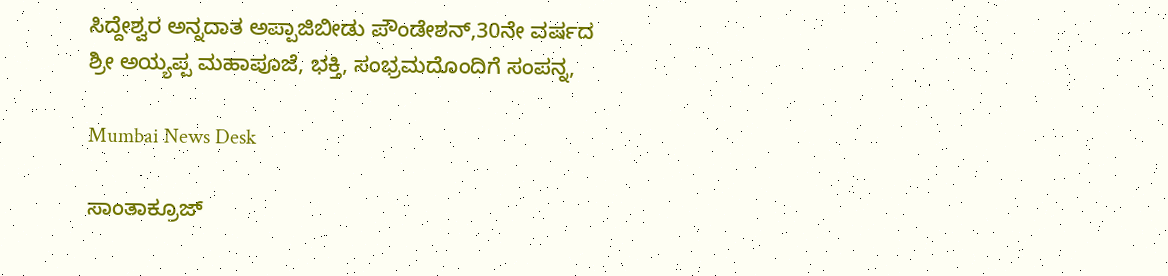ಸಿದ್ದೇಶ್ವರ ಅನ್ನದಾತ ಅಪ್ಪಾಜಿಬೀಡು ಪೌಂಡೇಶನ್,30ನೇ ವರ್ಷದ ಶ್ರೀ ಅಯ್ಯಪ್ಪ ಮಹಾಪೂಜೆ, ಭಕ್ತಿ, ಸಂಭ್ರಮದೊಂದಿಗೆ ಸಂಪನ್ನ,

Mumbai News Desk

ಸಾಂತಾಕ್ರೂಜ್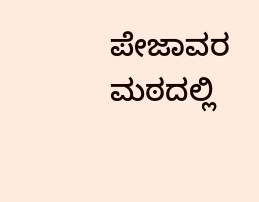ಪೇಜಾವರ ಮಠದಲ್ಲಿ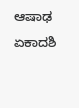ಆಷಾಢ ಏಕಾದಶಿ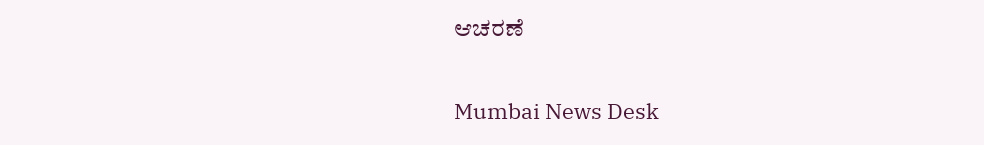ಆಚರಣೆ

Mumbai News Desk